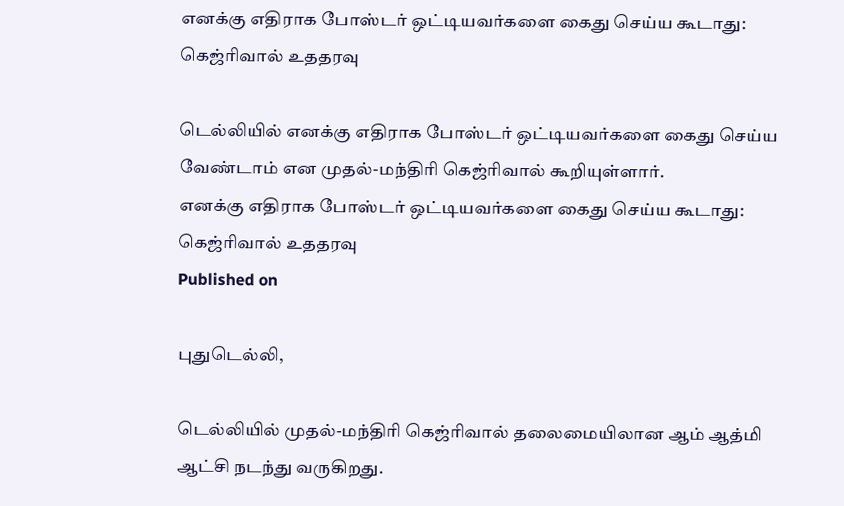எனக்கு எதிராக போஸ்டர் ஒட்டியவர்களை கைது செய்ய கூடாது: கெஜ்ரிவால் உததரவு

டெல்லியில் எனக்கு எதிராக போஸ்டர் ஒட்டியவர்களை கைது செய்ய வேண்டாம் என முதல்-மந்திரி கெஜ்ரிவால் கூறியுள்ளார்.
எனக்கு எதிராக போஸ்டர் ஒட்டியவர்களை கைது செய்ய கூடாது: கெஜ்ரிவால் உததரவு
Published on

புதுடெல்லி,

டெல்லியில் முதல்-மந்திரி கெஜ்ரிவால் தலைமையிலான ஆம் ஆத்மி ஆட்சி நடந்து வருகிறது.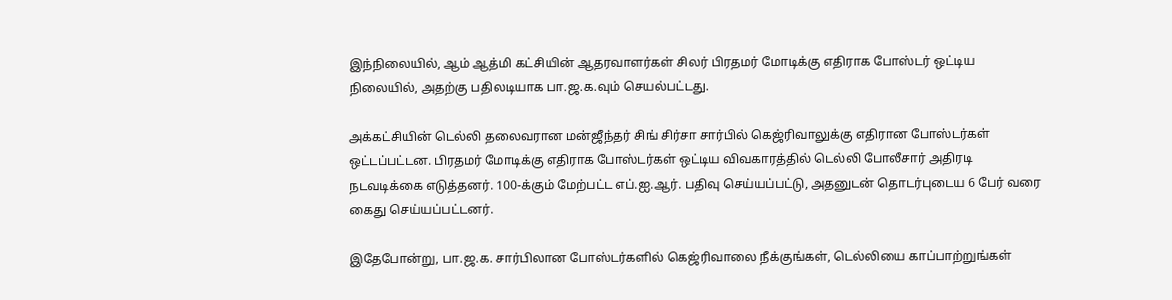இந்நிலையில், ஆம் ஆத்மி கட்சியின் ஆதரவாளர்கள் சிலர் பிரதமர் மோடிக்கு எதிராக போஸ்டர் ஒட்டிய நிலையில், அதற்கு பதிலடியாக பா.ஜ.க.வும் செயல்பட்டது.

அக்கட்சியின் டெல்லி தலைவரான மன்ஜீந்தர் சிங் சிர்சா சார்பில் கெஜ்ரிவாலுக்கு எதிரான போஸ்டர்கள் ஒட்டப்பட்டன. பிரதமர் மோடிக்கு எதிராக போஸ்டர்கள் ஒட்டிய விவகாரத்தில் டெல்லி போலீசார் அதிரடி நடவடிக்கை எடுத்தனர். 100-க்கும் மேற்பட்ட எப்.ஐ.ஆர். பதிவு செய்யப்பட்டு, அதனுடன் தொடர்புடைய 6 பேர் வரை கைது செய்யப்பட்டனர்.

இதேபோன்று, பா.ஜ.க. சார்பிலான போஸ்டர்களில் கெஜ்ரிவாலை நீக்குங்கள், டெல்லியை காப்பாற்றுங்கள்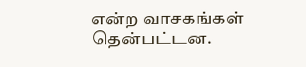என்ற வாசகங்கள் தென்பட்டன.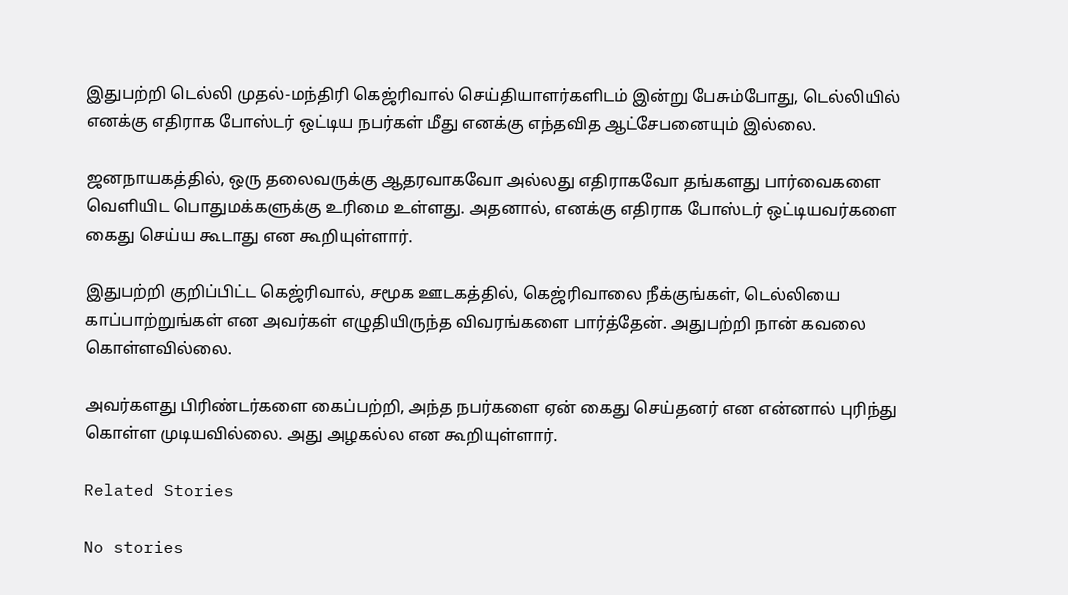இதுபற்றி டெல்லி முதல்-மந்திரி கெஜ்ரிவால் செய்தியாளர்களிடம் இன்று பேசும்போது, டெல்லியில் எனக்கு எதிராக போஸ்டர் ஒட்டிய நபர்கள் மீது எனக்கு எந்தவித ஆட்சேபனையும் இல்லை.

ஜனநாயகத்தில், ஒரு தலைவருக்கு ஆதரவாகவோ அல்லது எதிராகவோ தங்களது பார்வைகளை வெளியிட பொதுமக்களுக்கு உரிமை உள்ளது. அதனால், எனக்கு எதிராக போஸ்டர் ஒட்டியவர்களை கைது செய்ய கூடாது என கூறியுள்ளார்.

இதுபற்றி குறிப்பிட்ட கெஜ்ரிவால், சமூக ஊடகத்தில், கெஜ்ரிவாலை நீக்குங்கள், டெல்லியை காப்பாற்றுங்கள் என அவர்கள் எழுதியிருந்த விவரங்களை பார்த்தேன். அதுபற்றி நான் கவலை கொள்ளவில்லை.

அவர்களது பிரிண்டர்களை கைப்பற்றி, அந்த நபர்களை ஏன் கைது செய்தனர் என என்னால் புரிந்து கொள்ள முடியவில்லை. அது அழகல்ல என கூறியுள்ளார்.

Related Stories

No stories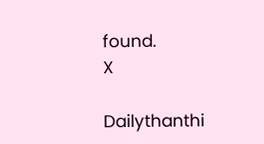found.
X

Dailythanthi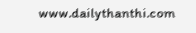www.dailythanthi.com